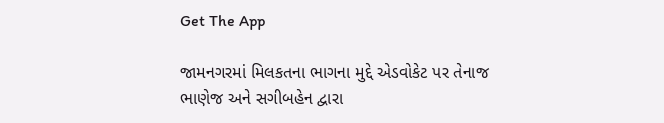Get The App

જામનગરમાં મિલકતના ભાગના મુદ્દે એડવોકેટ પર તેનાજ ભાણેજ અને સગીબહેન દ્વારા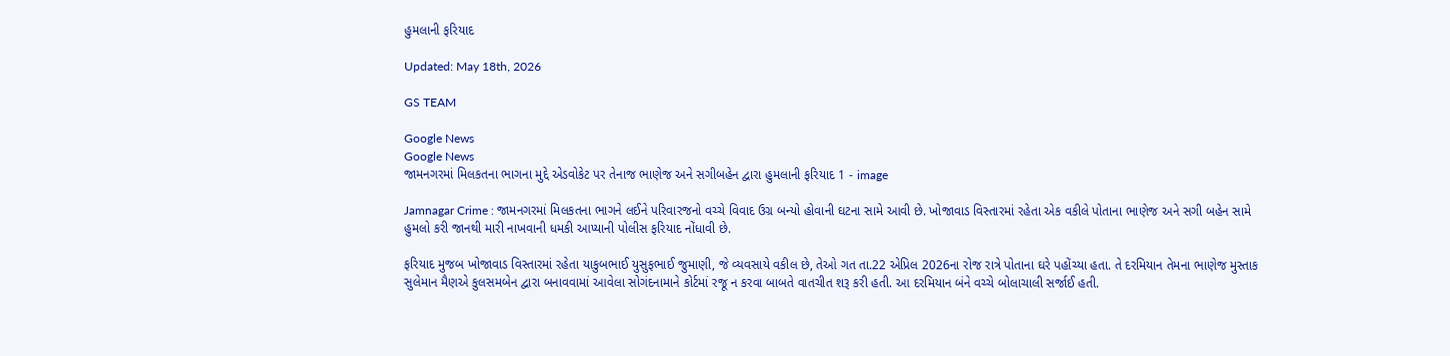હુમલાની ફરિયાદ

Updated: May 18th, 2026

GS TEAM

Google News
Google News
જામનગરમાં મિલકતના ભાગના મુદ્દે એડવોકેટ પર તેનાજ ભાણેજ અને સગીબહેન દ્વારા હુમલાની ફરિયાદ 1 - image

Jamnagar Crime : જામનગરમાં મિલકતના ભાગને લઈને પરિવારજનો વચ્ચે વિવાદ ઉગ્ર બન્યો હોવાની ઘટના સામે આવી છે. ખોજાવાડ વિસ્તારમાં રહેતા એક વકીલે પોતાના ભાણેજ અને સગી બહેન સામે હુમલો કરી જાનથી મારી નાખવાની ધમકી આપ્યાની પોલીસ ફરિયાદ નોંધાવી છે.

ફરિયાદ મુજબ ખોજાવાડ વિસ્તારમાં રહેતા યાકુબભાઈ યુસુફભાઈ જુમાણી, જે વ્યવસાયે વકીલ છે, તેઓ ગત તા.22 એપ્રિલ 2026ના રોજ રાત્રે પોતાના ઘરે પહોંચ્યા હતા. તે દરમિયાન તેમના ભાણેજ મુસ્તાક સુલેમાન મૈણએ કુલસમબેન દ્વારા બનાવવામાં આવેલા સોગંદનામાને કોર્ટમાં રજૂ ન કરવા બાબતે વાતચીત શરૂ કરી હતી. આ દરમિયાન બંને વચ્ચે બોલાચાલી સર્જાઈ હતી.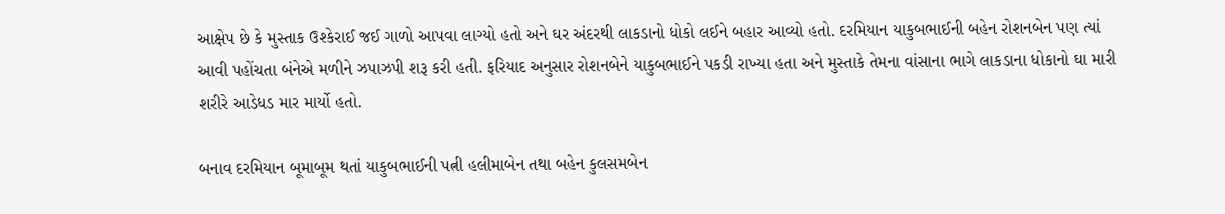આક્ષેપ છે કે મુસ્તાક ઉશ્કેરાઈ જઈ ગાળો આપવા લાગ્યો હતો અને ઘર અંદરથી લાકડાનો ધોકો લઈને બહાર આવ્યો હતો. દરમિયાન યાકુબભાઈની બહેન રોશનબેન પણ ત્યાં આવી પહોંચતા બંનેએ મળીને ઝપાઝપી શરૂ કરી હતી. ફરિયાદ અનુસાર રોશનબેને યાકુબભાઈને પકડી રાખ્યા હતા અને મુસ્તાકે તેમના વાંસાના ભાગે લાકડાના ધોકાનો ઘા મારી શરીરે આડેધડ માર માર્યો હતો.

બનાવ દરમિયાન બૂમાબૂમ થતાં યાકુબભાઈની પત્ની હલીમાબેન તથા બહેન કુલસમબેન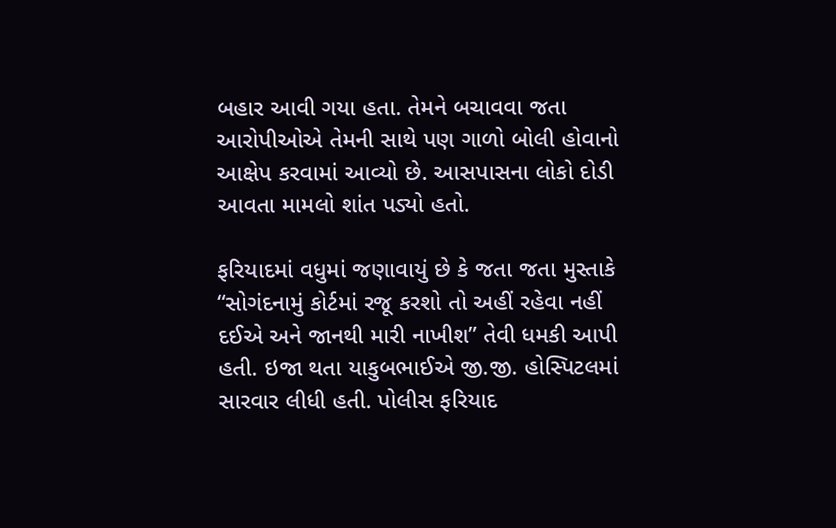બહાર આવી ગયા હતા. તેમને બચાવવા જતા આરોપીઓએ તેમની સાથે પણ ગાળો બોલી હોવાનો આક્ષેપ કરવામાં આવ્યો છે. આસપાસના લોકો દોડી આવતા મામલો શાંત પડ્યો હતો.

ફરિયાદમાં વધુમાં જણાવાયું છે કે જતા જતા મુસ્તાકે “સોગંદનામું કોર્ટમાં રજૂ કરશો તો અહીં રહેવા નહીં દઈએ અને જાનથી મારી નાખીશ” તેવી ધમકી આપી હતી. ઇજા થતા યાકુબભાઈએ જી.જી. હોસ્પિટલમાં સારવાર લીધી હતી. પોલીસ ફરિયાદ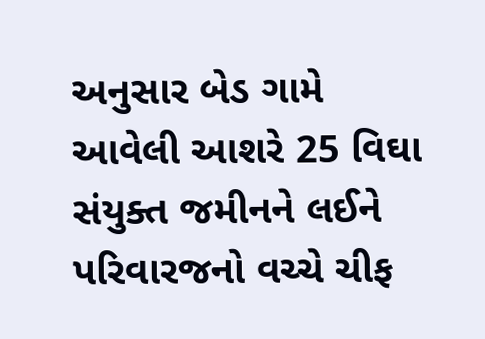અનુસાર બેડ ગામે આવેલી આશરે 25 વિઘા સંયુક્ત જમીનને લઈને પરિવારજનો વચ્ચે ચીફ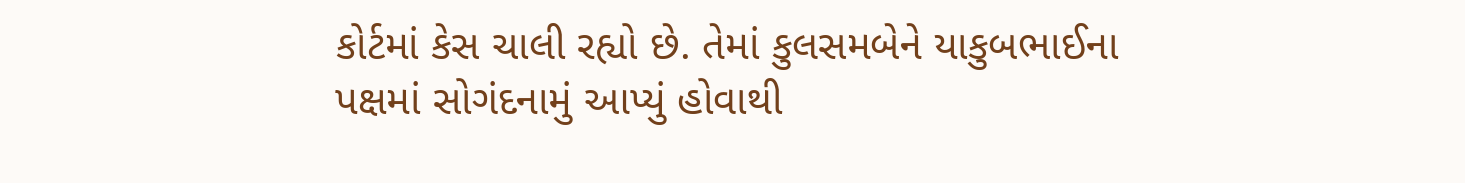કોર્ટમાં કેસ ચાલી રહ્યો છે. તેમાં કુલસમબેને યાકુબભાઈના પક્ષમાં સોગંદનામું આપ્યું હોવાથી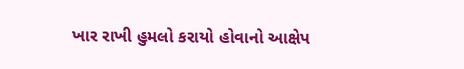ખાર રાખી હુમલો કરાયો હોવાનો આક્ષેપ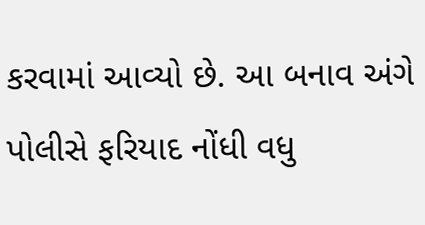કરવામાં આવ્યો છે. આ બનાવ અંગે પોલીસે ફરિયાદ નોંધી વધુ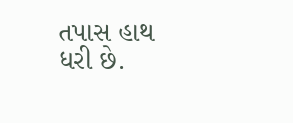તપાસ હાથ ધરી છે.